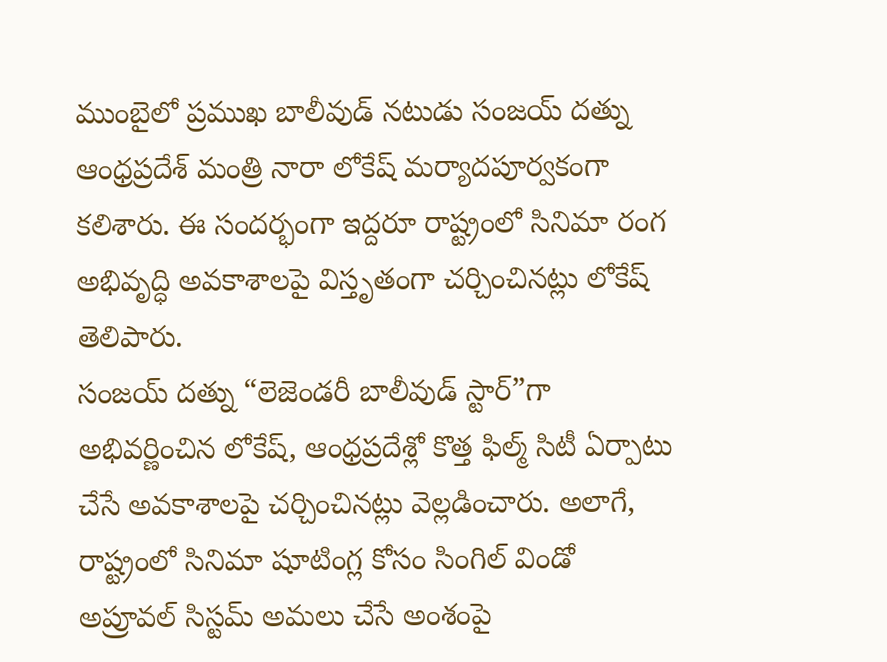ముంబైలో ప్రముఖ బాలీవుడ్ నటుడు సంజయ్ దత్ను ఆంధ్రప్రదేశ్ మంత్రి నారా లోకేష్ మర్యాదపూర్వకంగా కలిశారు. ఈ సందర్భంగా ఇద్దరూ రాష్ట్రంలో సినిమా రంగ అభివృద్ధి అవకాశాలపై విస్తృతంగా చర్చించినట్లు లోకేష్ తెలిపారు.
సంజయ్ దత్ను “లెజెండరీ బాలీవుడ్ స్టార్”గా అభివర్ణించిన లోకేష్, ఆంధ్రప్రదేశ్లో కొత్త ఫిల్మ్ సిటీ ఏర్పాటు చేసే అవకాశాలపై చర్చించినట్లు వెల్లడించారు. అలాగే, రాష్ట్రంలో సినిమా షూటింగ్ల కోసం సింగిల్ విండో అప్రూవల్ సిస్టమ్ అమలు చేసే అంశంపై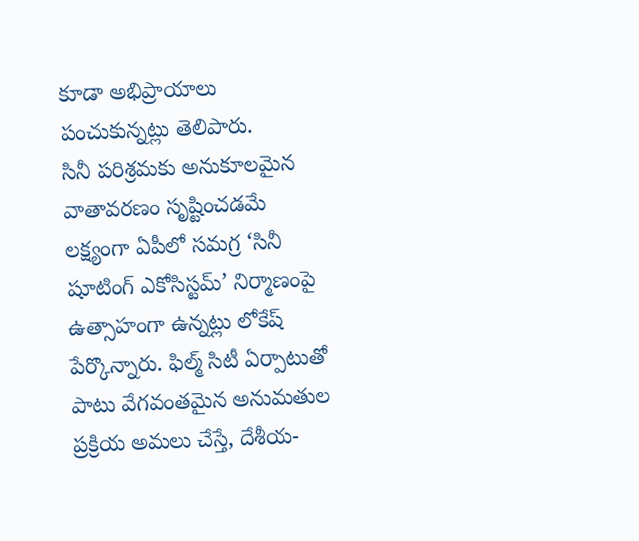కూడా అభిప్రాయాలు పంచుకున్నట్లు తెలిపారు.
సినీ పరిశ్రమకు అనుకూలమైన వాతావరణం సృష్టించడమే లక్ష్యంగా ఏపీలో సమగ్ర ‘సినీ షూటింగ్ ఎకోసిస్టమ్’ నిర్మాణంపై ఉత్సాహంగా ఉన్నట్లు లోకేష్ పేర్కొన్నారు. ఫిల్మ్ సిటీ ఏర్పాటుతో పాటు వేగవంతమైన అనుమతుల ప్రక్రియ అమలు చేస్తే, దేశీయ-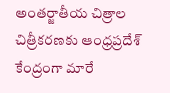అంతర్జాతీయ చిత్రాల చిత్రీకరణకు ఆంధ్రప్రదేశ్ కేంద్రంగా మారే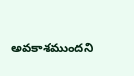అవకాశముందని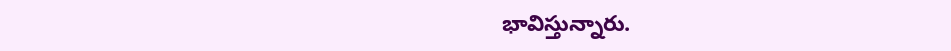భావిస్తున్నారు.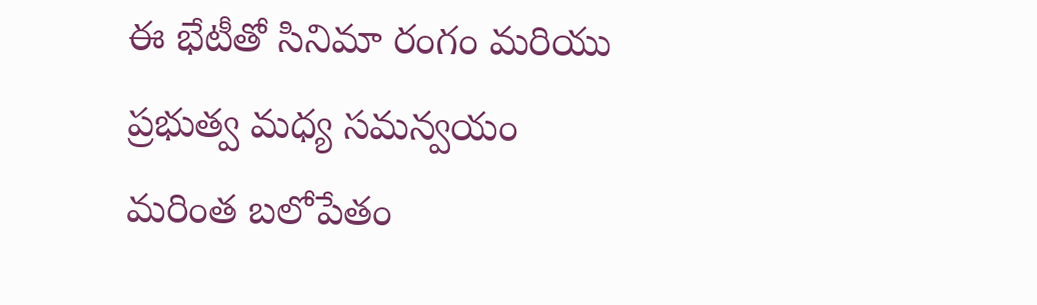ఈ భేటీతో సినిమా రంగం మరియు ప్రభుత్వ మధ్య సమన్వయం మరింత బలోపేతం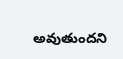అవుతుందని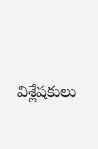విశ్లేషకులు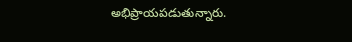అభిప్రాయపడుతున్నారు.